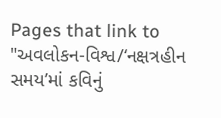Pages that link to "અવલોકન-વિશ્વ/‘નક્ષત્રહીન સમય’માં કવિનું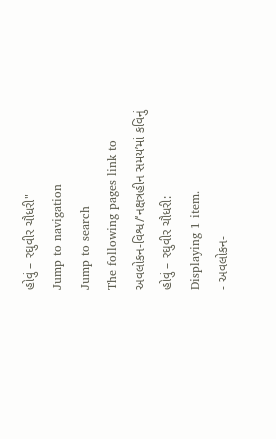હોવું – રઘુવીર ચૌધરી"
Jump to navigation
Jump to search
The following pages link to અવલોકન-વિશ્વ/‘નક્ષત્રહીન સમય’માં કવિનું હોવું – રઘુવીર ચૌધરી:
Displaying 1 item.
- અવલોકન-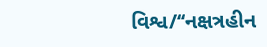વિશ્વ/‘‘નક્ષત્રહીન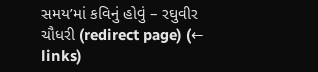સમય’માં કવિનું હોવું – રઘુવીર ચૌધરી (redirect page) (← links)